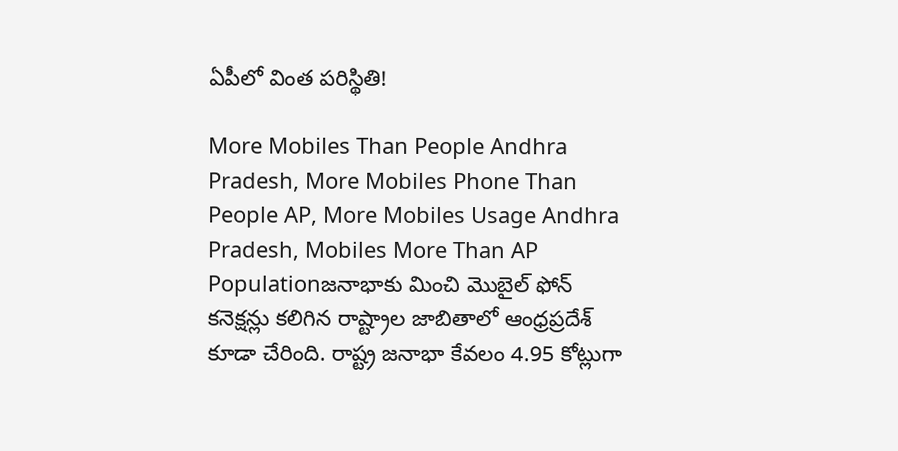ఏపీలో వింత పరిస్థితి!

More Mobiles Than People Andhra Pradesh, More Mobiles Phone Than People AP, More Mobiles Usage Andhra Pradesh, Mobiles More Than AP Populationజనాభాకు మించి మొబైల్ ఫోన్ కనెక్షన్లు కలిగిన రాష్ట్రాల జాబితాలో ఆంధ్రప్రదేశ్ కూడా చేరింది. రాష్ట్ర జనాభా కేవలం 4.95 కోట్లుగా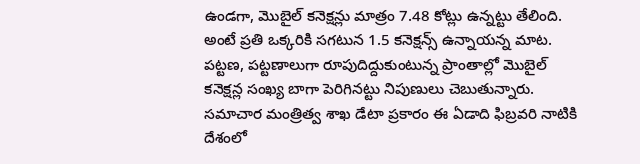ఉండగా, మొబైల్ కనెక్షన్లు మాత్రం 7.48 కోట్లు ఉన్నట్టు తేలింది. అంటే ప్రతి ఒక్కరికి సగటున 1.5 కనెక్షన్స్ ఉన్నాయన్న మాట. పట్టణ, పట్టణాలుగా రూపుదిద్దుకుంటున్న ప్రాంతాల్లో మొబైల్ కనెక్షన్ల సంఖ్య బాగా పెరిగినట్టు నిపుణులు చెబుతున్నారు. సమాచార మంత్రిత్వ శాఖ డేటా ప్రకారం ఈ ఏడాది ఫిబ్రవరి నాటికి దేశంలో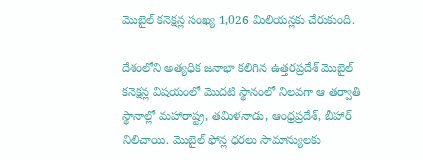మొబైల్ కనెక్షన్ల సంఖ్య 1,026 మిలియన్లకు చేరుకుంది.

దేశంలోని అత్యధిక జనాభా కలిగిన ఉత్తరప్రదేశ్ మొబైల్ కనెక్షన్ల విషయంలో మొదటి స్థానంలో నిలవగా ఆ తర్వాతి స్థానాల్లో మహారాష్ట్ర, తమిళనాడు, ఆంధ్రప్రదేశ్, బీహార్ నిలిచాయి. మొబైల్ ఫోన్ల ధరలు సామాన్యులకు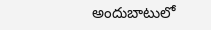అందుబాటులో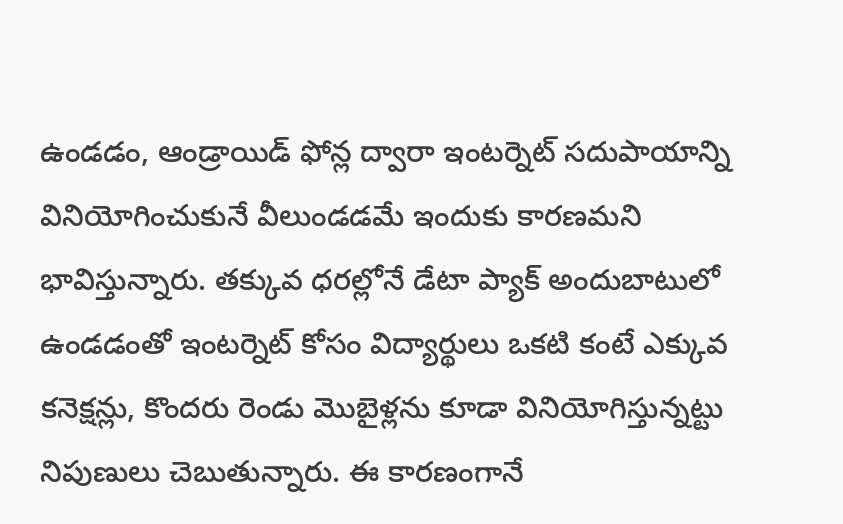ఉండడం, ఆండ్రాయిడ్ ఫోన్ల ద్వారా ఇంటర్నెట్ సదుపాయాన్ని వినియోగించుకునే వీలుండడమే ఇందుకు కారణమని భావిస్తున్నారు. తక్కువ ధరల్లోనే డేటా ప్యాక్ అందుబాటులో ఉండడంతో ఇంటర్నెట్ కోసం విద్యార్థులు ఒకటి కంటే ఎక్కువ కనెక్షన్లు, కొందరు రెండు మొబైళ్లను కూడా వినియోగిస్తున్నట్టు నిపుణులు చెబుతున్నారు. ఈ కారణంగానే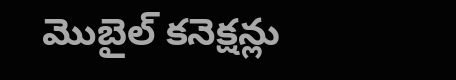మొబైల్ కనెక్షన్లు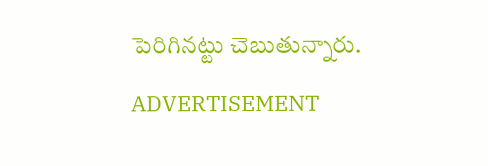పెరిగినట్టు చెబుతున్నారు.

ADVERTISEMENT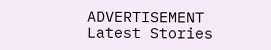ADVERTISEMENT
Latest Stories